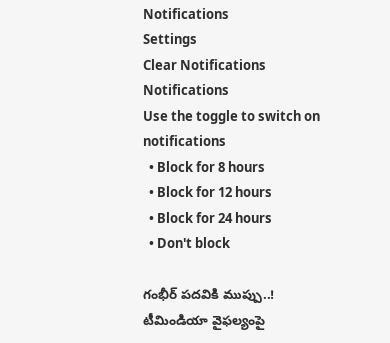Notifications
Settings
Clear Notifications
Notifications
Use the toggle to switch on notifications
  • Block for 8 hours
  • Block for 12 hours
  • Block for 24 hours
  • Don't block

గంభీర్ పదవికి ముప్పు..! టీమిండియా వైఫల్యంపై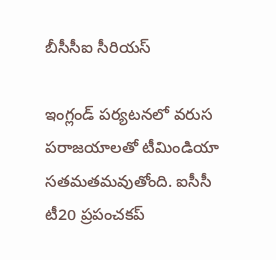బీసీసీఐ సీరియస్

ఇంగ్లండ్ పర్యటనలో వరుస పరాజయాలతో టీమిండియా సతమతమవుతోంది. ఐసీసీ టీ20 ప్రపంచకప్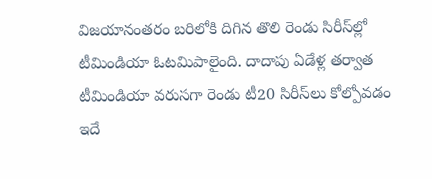విజయానంతరం బరిలోకి దిగిన తొలి రెండు సిరీస్‌ల్లో టీమిండియా ఓటమిపాలైంది. దాదాపు ఏడేళ్ల తర్వాత టీమిండియా వరుసగా రెండు టీ20 సిరీస్‌లు కోల్పోవడం ఇదే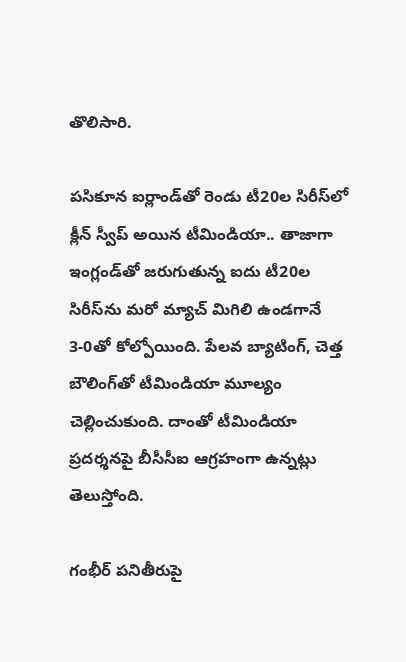తొలిసారి.

పసికూన ఐర్లాండ్‌తో రెండు టీ20ల సిరీస్‌లో క్లీన్ స్వీప్ అయిన టీమిండియా.. తాజాగా ఇంగ్లండ్‌తో జరుగుతున్న ఐదు టీ20ల సిరీస్‌ను మరో మ్యాచ్ మిగిలి ఉండగానే 3-0తో కోల్పోయింది. పేలవ బ్యాటింగ్, చెత్త బౌలింగ్‌తో టీమిండియా మూల్యం చెల్లించుకుంది. దాంతో టీమిండియా ప్రదర్శనపై బీసీసీఐ ఆగ్రహంగా ఉన్నట్లు తెలుస్తోంది.

గంభీర్ పనితీరుపై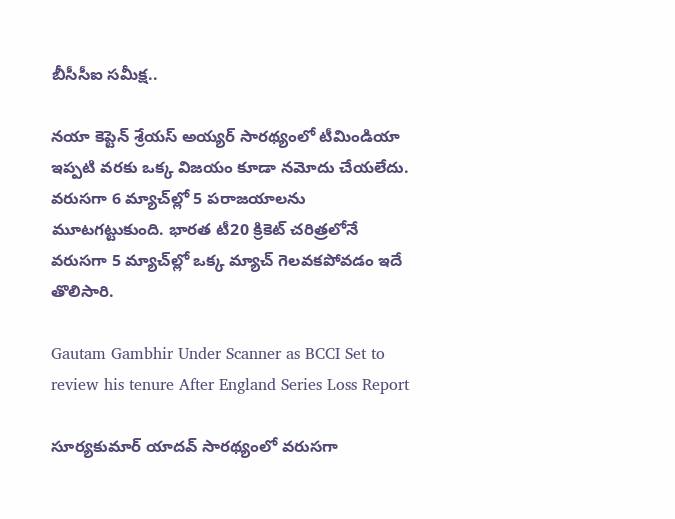బీసీసీఐ సమీక్ష..

నయా కెప్టెన్ శ్రేయస్ అయ్యర్ సారథ్యంలో టీమిండియా ఇప్పటి వరకు ఒక్క విజయం కూడా నమోదు చేయలేదు. వరుసగా 6 మ్యాచ్‌ల్లో 5 పరాజయాలను మూటగట్టుకుంది. భారత టీ20 క్రికెట్ చరిత్రలోనే వరుసగా 5 మ్యాచ్‌ల్లో ఒక్క మ్యాచ్ గెలవకపోవడం ఇదే తొలిసారి.

Gautam Gambhir Under Scanner as BCCI Set to review his tenure After England Series Loss Report

సూర్యకుమార్ యాదవ్ సారథ్యంలో వరుసగా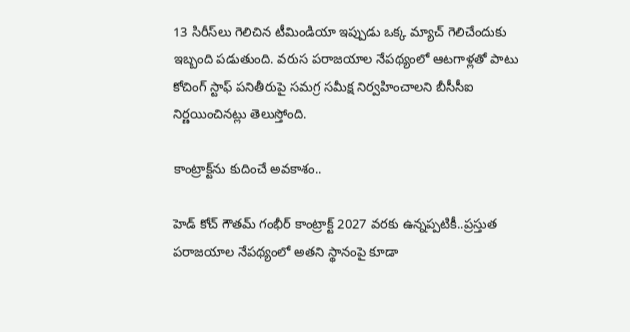13 సిరీస్‌లు గెలిచిన టీమిండియా ఇప్పుడు ఒక్క మ్యాచ్ గెలిచేందుకు ఇబ్బంది పడుతుంది. వరుస పరాజయాల నేపథ్యంలో ఆటగాళ్లతో పాటు కోచింగ్ స్టాఫ్ పనితీరుపై సమగ్ర సమీక్ష నిర్వహించాలని బీసీసీఐ నిర్ణయించినట్లు తెలుస్తోంది.

కాంట్రాక్ట్‌ను కుదించే అవకాశం..

హెడ్ కోచ్ గౌతమ్ గంభీర్ కాంట్రాక్ట్ 2027 వరకు ఉన్నప్పటికీ..ప్రస్తుత పరాజయాల నేపథ్యంలో అతని స్థానంపై కూడా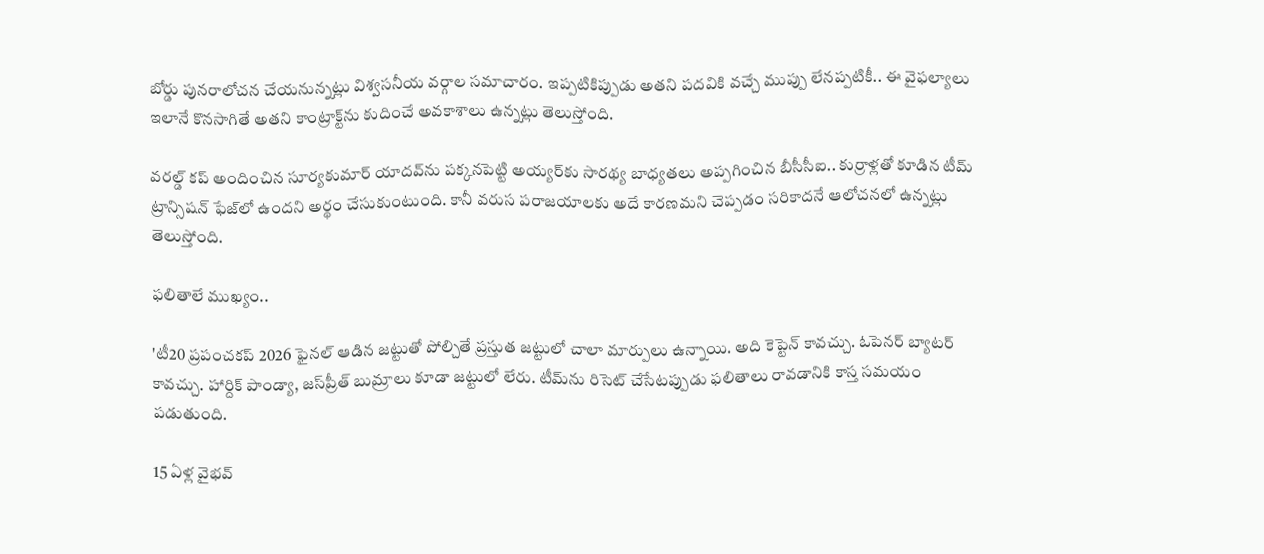బోర్డు పునరాలోచన చేయనున్నట్లు విశ్వసనీయ వర్గాల సమాచారం. ఇప్పటికిప్పుడు అతని పదవికి వచ్చే ముప్పు లేనప్పటికీ.. ఈ వైఫల్యాలు ఇలానే కొనసాగితే అతని కాంట్రాక్ట్‌ను కుదించే అవకాశాలు ఉన్నట్లు తెలుస్తోంది.

వరల్డ్ కప్ అందించిన సూర్యకుమార్ యాదవ్‌ను పక్కనపెట్టి అయ్యర్‌కు సారథ్య బాధ్యతలు అప్పగించిన బీసీసీఐ.. కుర్రాళ్లతో కూడిన టీమ్ ట్రాన్సిషన్ ఫేజ్‌లో ఉందని అర్థం చేసుకుంటుంది. కానీ వరుస పరాజయాలకు అదే కారణమని చెప్పడం సరికాదనే ఆలోచనలో ఉన్నట్లు తెలుస్తోంది.

ఫలితాలే ముఖ్యం..

'టీ20 ప్రపంచకప్ 2026 ఫైనల్ ఆడిన జట్టుతో పోల్చితే ప్రస్తుత జట్టులో చాలా మార్పులు ఉన్నాయి. అది కెప్టెన్ కావచ్చు. ఓపెనర్ బ్యాటర్ కావచ్చు. హార్దిక్ పాండ్యా, జస్‌ప్రీత్ బుమ్రాలు కూడా జట్టులో లేరు. టీమ్‌ను రిసెట్ చేసేటప్పుడు ఫలితాలు రావడానికి కాస్త సమయం పడుతుంది.

15 ఏళ్ల వైభవ్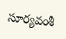సూర్యవంశీ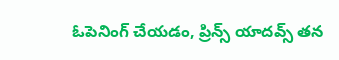ఓపెనింగ్ చేయడం, ప్రిన్స్ యాదవ్స్ తన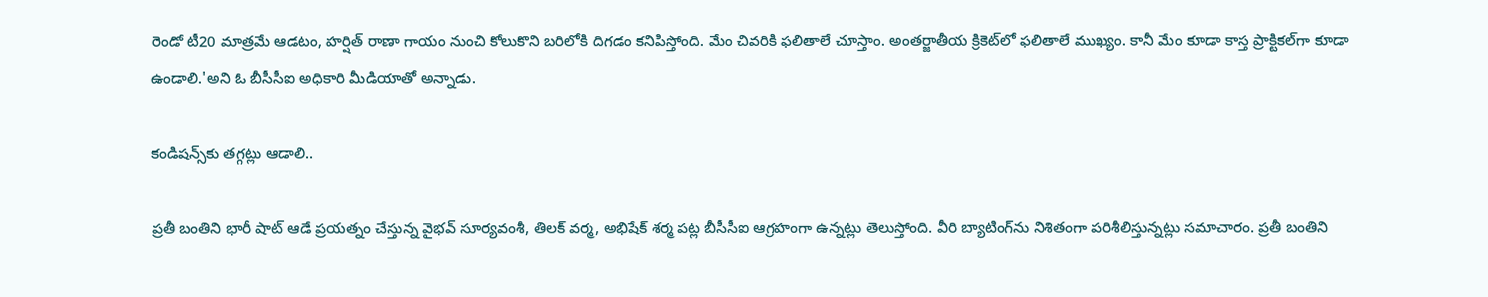రెండో టీ20 మాత్రమే ఆడటం, హర్షిత్ రాణా గాయం నుంచి కోలుకొని బరిలోకి దిగడం కనిపిస్తోంది. మేం చివరికి ఫలితాలే చూస్తాం. అంతర్జాతీయ క్రికెట్‌లో ఫలితాలే ముఖ్యం. కానీ మేం కూడా కాస్త ప్రాక్టికల్‌గా కూడా ఉండాలి.'అని ఓ బీసీసీఐ అధికారి మీడియాతో అన్నాడు.

కండిషన్స్‌కు తగ్గట్లు ఆడాలి..

ప్రతీ బంతిని భారీ షాట్ ఆడే ప్రయత్నం చేస్తున్న వైభవ్ సూర్యవంశీ, తిలక్ వర్మ, అభిషేక్ శర్మ పట్ల బీసీసీఐ ఆగ్రహంగా ఉన్నట్లు తెలుస్తోంది. వీరి బ్యాటింగ్‌ను నిశితంగా పరిశీలిస్తున్నట్లు సమాచారం. ప్రతీ బంతిని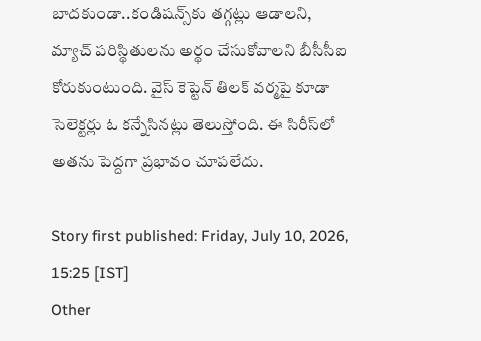బాదకుండా..కండిషన్స్‌కు తగ్గట్లు ఆడాలని, మ్యాచ్ పరిస్థితులను అర్థం చేసుకోవాలని బీసీసీఐ కోరుకుంటుంది. వైస్ కెప్టెన్ తిలక్ వర్మ‌పై కూడా సెలెక్టర్లు ఓ కన్నేసినట్లు తెలుస్తోంది. ఈ సిరీస్‌లో అతను పెద్దగా ప్రభావం చూపలేదు.

Story first published: Friday, July 10, 2026, 15:25 [IST]
Other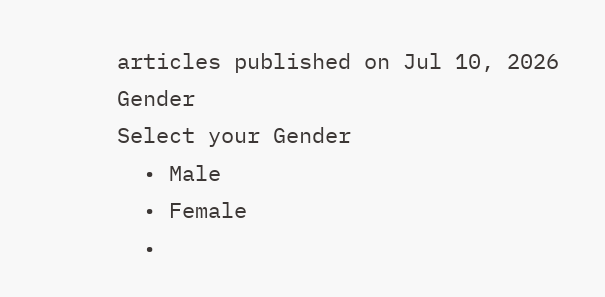articles published on Jul 10, 2026
Gender
Select your Gender
  • Male
  • Female
  •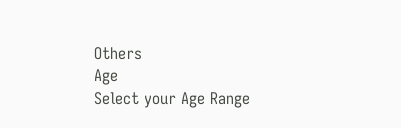Others
Age
Select your Age Range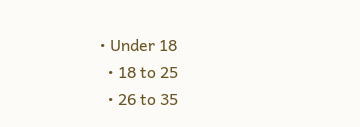• Under 18
  • 18 to 25
  • 26 to 35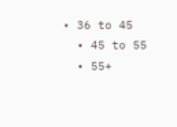• 36 to 45
  • 45 to 55
  • 55+